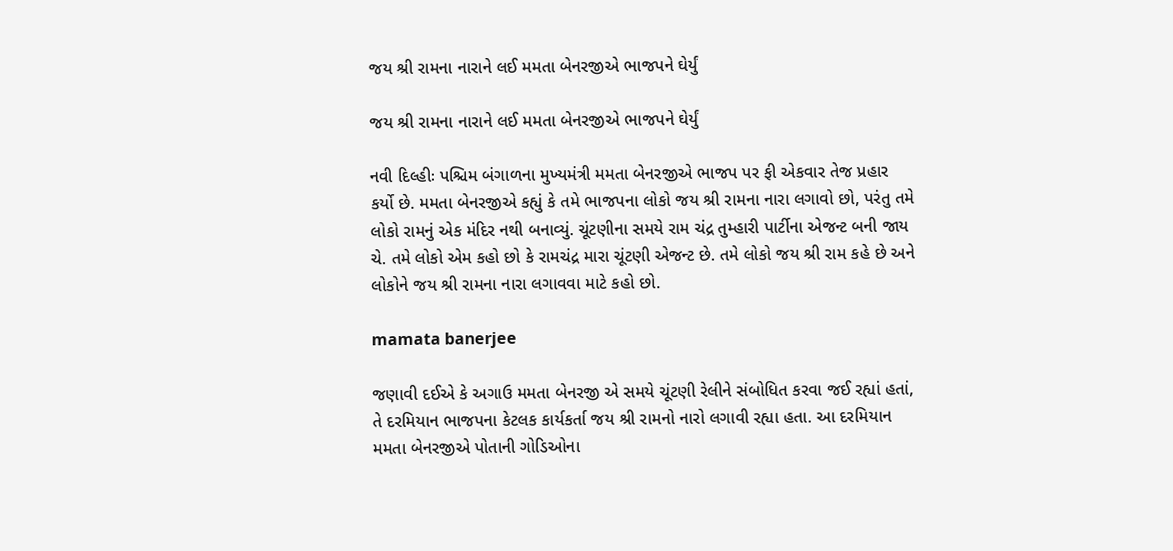જય શ્રી રામના નારાને લઈ મમતા બેનરજીએ ભાજપને ઘેર્યું

જય શ્રી રામના નારાને લઈ મમતા બેનરજીએ ભાજપને ઘેર્યું

નવી દિલ્હીઃ પશ્ચિમ બંગાળના મુખ્યમંત્રી મમતા બેનરજીએ ભાજપ પર ફી એકવાર તેજ પ્રહાર કર્યો છે. મમતા બેનરજીએ કહ્યું કે તમે ભાજપના લોકો જય શ્રી રામના નારા લગાવો છો, પરંતુ તમે લોકો રામનું એક મંદિર નથી બનાવ્યું. ચૂંટણીના સમયે રામ ચંદ્ર તુમ્હારી પાર્ટીના એજન્ટ બની જાય ચે. તમે લોકો એમ કહો છો કે રામચંદ્ર મારા ચૂંટણી એજન્ટ છે. તમે લોકો જય શ્રી રામ કહે છે અને લોકોને જય શ્રી રામના નારા લગાવવા માટે કહો છો.

mamata banerjee

જણાવી દઈએ કે અગાઉ મમતા બેનરજી એ સમયે ચૂંટણી રેલીને સંબોધિત કરવા જઈ રહ્યાં હતાં, તે દરમિયાન ભાજપના કેટલક કાર્યકર્તા જય શ્રી રામનો નારો લગાવી રહ્યા હતા. આ દરમિયાન મમતા બેનરજીએ પોતાની ગોડિઓના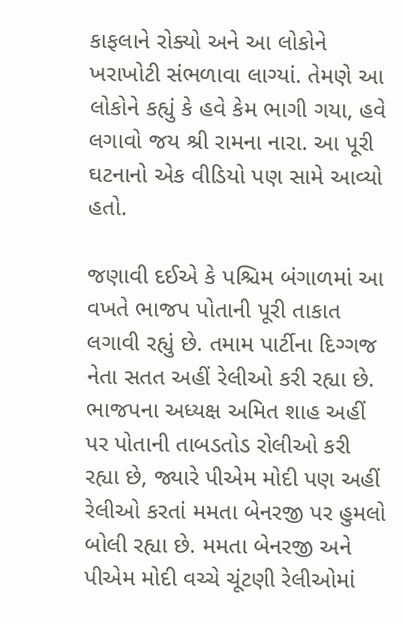કાફલાને રોક્યો અને આ લોકોને ખરાખોટી સંભળાવા લાગ્યાં. તેમણે આ લોકોને કહ્યું કે હવે કેમ ભાગી ગયા, હવે લગાવો જય શ્રી રામના નારા. આ પૂરી ઘટનાનો એક વીડિયો પણ સામે આવ્યો હતો.

જણાવી દઈએ કે પશ્ચિમ બંગાળમાં આ વખતે ભાજપ પોતાની પૂરી તાકાત લગાવી રહ્યું છે. તમામ પાર્ટીના દિગ્ગજ નેતા સતત અહીં રેલીઓ કરી રહ્યા છે. ભાજપના અધ્યક્ષ અમિત શાહ અહીં પર પોતાની તાબડતોડ રોલીઓ કરી રહ્યા છે, જ્યારે પીએમ મોદી પણ અહીં રેલીઓ કરતાં મમતા બેનરજી પર હુમલો બોલી રહ્યા છે. મમતા બેનરજી અને પીએમ મોદી વચ્ચે ચૂંટણી રેલીઓમાં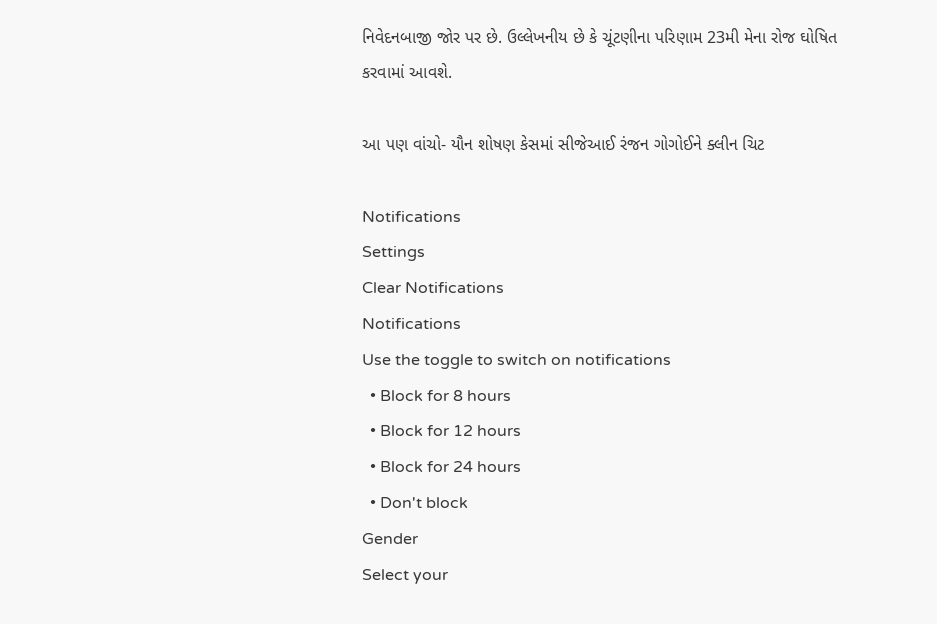નિવેદનબાજી જોર પર છે. ઉલ્લેખનીય છે કે ચૂંટણીના પરિણામ 23મી મેના રોજ ઘોષિત કરવામાં આવશે.

આ પણ વાંચો- યૌન શોષણ કેસમાં સીજેઆઈ રંજન ગોગોઈને ક્લીન ચિટ

Notifications
Settings
Clear Notifications
Notifications
Use the toggle to switch on notifications
  • Block for 8 hours
  • Block for 12 hours
  • Block for 24 hours
  • Don't block
Gender
Select your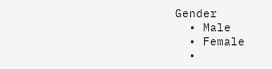Gender
  • Male
  • Female
  •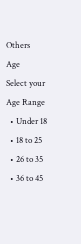Others
Age
Select your Age Range
  • Under 18
  • 18 to 25
  • 26 to 35
  • 36 to 45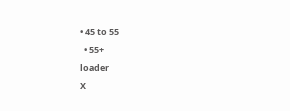• 45 to 55
  • 55+
loader
X